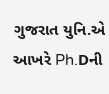ગુજરાત યુનિ.એ આખરે Ph.Dની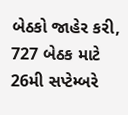બેઠકો જાહેર કરી, 727 બેઠક માટે 26મી સપ્ટેમ્બરે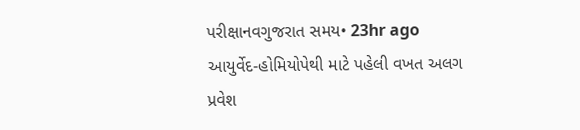પરીક્ષાનવગુજરાત સમય• 23hr ago
આયુર્વેદ-હોમિયોપેથી માટે પહેલી વખત અલગ પ્રવેશ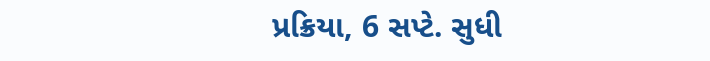પ્રક્રિયા, 6 સપ્ટે. સુધી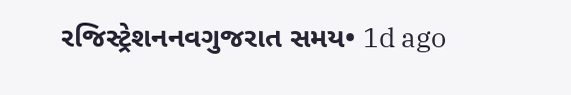રજિસ્ટ્રેશનનવગુજરાત સમય• 1d ago